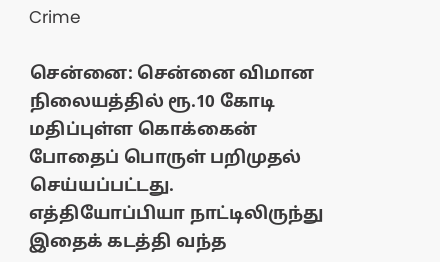Crime

சென்னை: சென்னை விமான நிலையத்தில் ரூ.10 கோடி மதிப்புள்ள கொக்கைன் போதைப் பொருள் பறிமுதல் செய்யப்பட்டது. எத்தியோப்பியா நாட்டிலிருந்து இதைக் கடத்தி வந்த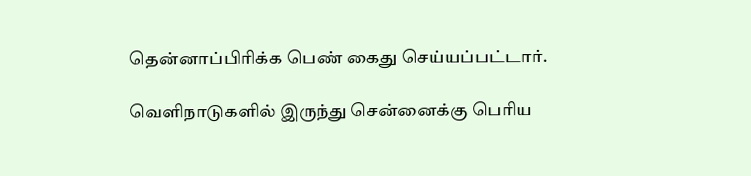தென்னாப்பிரிக்க பெண் கைது செய்யப்பட்டார்.

வெளிநாடுகளில் இருந்து சென்னைக்கு பெரிய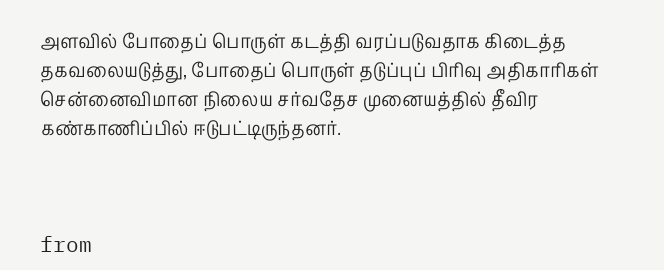அளவில் போதைப் பொருள் கடத்தி வரப்படுவதாக கிடைத்த தகவலையடுத்து, போதைப் பொருள் தடுப்புப் பிரிவு அதிகாரிகள் சென்னைவிமான நிலைய சர்வதேச முனையத்தில் தீவிர கண்காணிப்பில் ஈடுபட்டிருந்தனர்.



from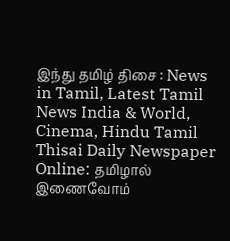இந்து தமிழ் திசை : News in Tamil, Latest Tamil News India & World, Cinema, Hindu Tamil Thisai Daily Newspaper Online: தமிழால் இணைவோம்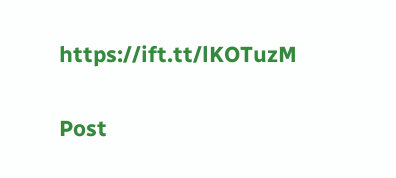https://ift.tt/lKOTuzM

Post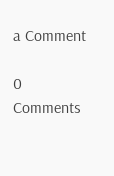a Comment

0 Comments